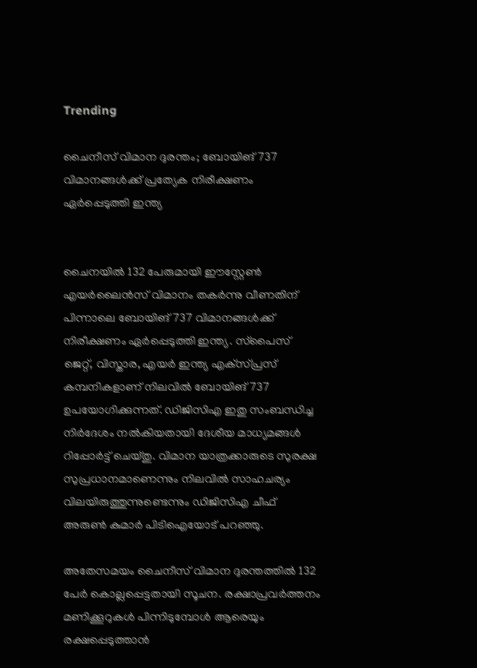Trending

ചൈനീസ് വിമാന ദുരന്തം; ബോയിങ് 737 വിമാനങ്ങള്‍ക്ക് പ്രത്യേക നിരീക്ഷണം ഏര്‍പ്പെടുത്തി ഇന്ത്യ


ചൈനയില്‍ 132 പേരുമായി ഈസ്റ്റേണ്‍ എയര്‍ലൈന്‍സ് വിമാനം തകര്‍ന്നു വീണതിന് പിന്നാലെ ബോയിങ് 737 വിമാനങ്ങള്‍ക്ക് നിരീക്ഷണം ഏര്‍പ്പെടുത്തി ഇന്ത്യ. സ്‌പൈസ് ജെറ്റ്, വിസ്താര, എയര്‍ ഇന്ത്യ എക്‌സ്പ്രസ് കമ്പനികളാണ് നിലവില്‍ ബോയിങ് 737 ഉപയോഗിക്കുന്നത്. ഡിജിസിഎ ഇതു സംബന്ധിച്ച നിര്‍ദേശം നല്‍കിയതായി ദേശീയ മാധ്യമങ്ങള്‍ റിപ്പോര്‍ട്ട് ചെയ്തു. വിമാന യാത്രക്കാരുടെ സുരക്ഷ സുപ്രധാനമാണെന്നും നിലവില്‍ സാഹചര്യം വിലയിരുത്തുന്നുണ്ടെന്നും ഡിജിസിഎ ചീഫ് അരുണ്‍ കുമാര്‍ പിടിഐയോട് പറഞ്ഞു.

അതേസമയം ചൈനീസ് വിമാന ദുരന്തത്തില്‍ 132 പേര്‍ കൊല്ലപ്പെട്ടതായി സൂചന. രക്ഷാപ്രവര്‍ത്തനം മണിക്കൂറുകള്‍ പിന്നിടുമ്പോള്‍ ആരെയും രക്ഷപ്പെടുത്താന്‍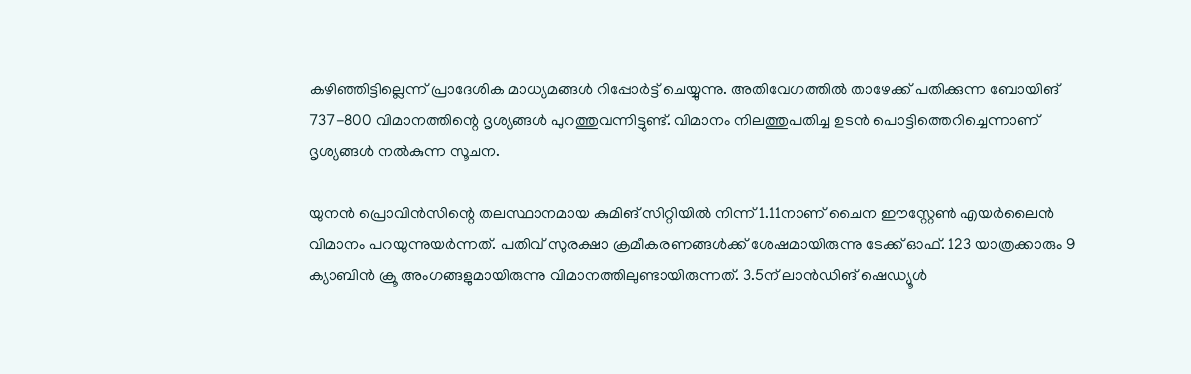കഴിഞ്ഞിട്ടില്ലെന്ന് പ്രാദേശിക മാധ്യമങ്ങള്‍ റിപ്പോര്‍ട്ട് ചെയ്യുന്നു. അതിവേഗത്തില്‍ താഴേക്ക് പതിക്കുന്ന ബോയിങ് 737-800 വിമാനത്തിന്റെ ദൃശ്യങ്ങള്‍ പുറത്തുവന്നിട്ടുണ്ട്. വിമാനം നിലത്തുപതിച്ച ഉടന്‍ പൊട്ടിത്തെറിച്ചെന്നാണ് ദൃശ്യങ്ങള്‍ നല്‍കുന്ന സൂചന.

യുനന്‍ പ്രൊവിന്‍സിന്റെ തലസ്ഥാനമായ കുമിങ് സിറ്റിയില്‍ നിന്ന് 1.11നാണ് ചൈന ഈസ്റ്റേണ്‍ എയര്‍ലൈന്‍ വിമാനം പറയുന്നുയര്‍ന്നത്. പതിവ് സുരക്ഷാ ക്രമീകരണങ്ങള്‍ക്ക് ശേഷമായിരുന്നു ടേക്ക് ഓഫ്. 123 യാത്രക്കാരും 9 ക്യാബിന്‍ ക്രൂ അംഗങ്ങളുമായിരുന്നു വിമാനത്തിലുണ്ടായിരുന്നത്. 3.5ന് ലാന്‍ഡിങ് ഷെഡ്യൂള്‍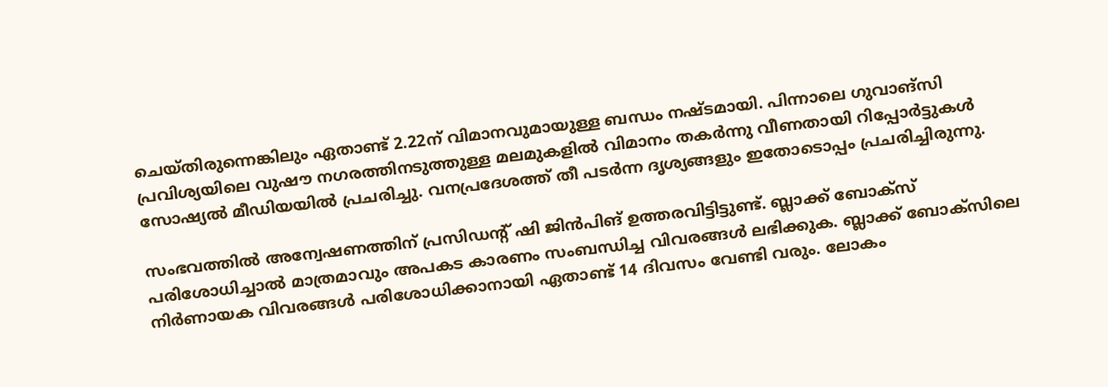ചെയ്തിരുന്നെങ്കിലും ഏതാണ്ട് 2.22ന് വിമാനവുമായുള്ള ബന്ധം നഷ്ടമായി. പിന്നാലെ ഗുവാങ്സി പ്രവിശ്യയിലെ വുഷൗ നഗരത്തിനടുത്തുള്ള മലമുകളില്‍ വിമാനം തകര്‍ന്നു വീണതായി റിപ്പോര്‍ട്ടുകള്‍ സോഷ്യല്‍ മീഡിയയില്‍ പ്രചരിച്ചു. വനപ്രദേശത്ത് തീ പടര്‍ന്ന ദൃശ്യങ്ങളും ഇതോടൊപ്പം പ്രചരിച്ചിരുന്നു.

സംഭവത്തില്‍ അന്വേഷണത്തിന് പ്രസിഡന്റ് ഷി ജിന്‍പിങ് ഉത്തരവിട്ടിട്ടുണ്ട്. ബ്ലാക്ക് ബോക്‌സ് പരിശോധിച്ചാല്‍ മാത്രമാവും അപകട കാരണം സംബന്ധിച്ച വിവരങ്ങള്‍ ലഭിക്കുക. ബ്ലാക്ക് ബോക്‌സിലെ നിര്‍ണായക വിവരങ്ങള്‍ പരിശോധിക്കാനായി ഏതാണ്ട് 14 ദിവസം വേണ്ടി വരും. ലോകം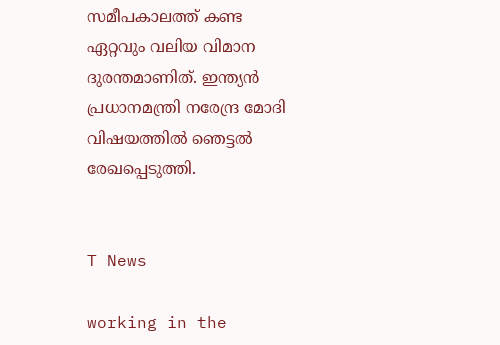സമീപകാലത്ത് കണ്ട ഏറ്റവും വലിയ വിമാന ദുരന്തമാണിത്. ഇന്ത്യന്‍ പ്രധാനമന്ത്രി നരേന്ദ്ര മോദി വിഷയത്തില്‍ ഞെട്ടല്‍ രേഖപ്പെടുത്തി.


T News

working in the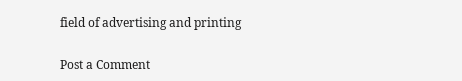field of advertising and printing

Post a Comment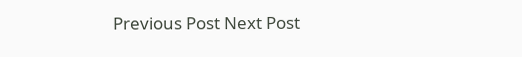Previous Post Next Post